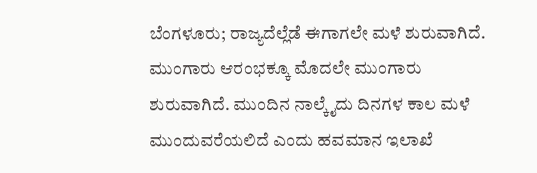ಬೆಂಗಳೂರು; ರಾಜ್ಯದೆಲ್ಲೆಡೆ ಈಗಾಗಲೇ ಮಳೆ ಶುರುವಾಗಿದೆ. ಮುಂಗಾರು ಆರಂಭಕ್ಕೂ ಮೊದಲೇ ಮುಂಗಾರು ಶುರುವಾಗಿದೆ. ಮುಂದಿನ ನಾಲ್ಕೈದು ದಿನಗಳ ಕಾಲ ಮಳೆ ಮುಂದುವರೆಯಲಿದೆ ಎಂದು ಹವಮಾನ ಇಲಾಖೆ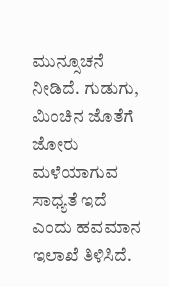ಮುನ್ಸೂಚನೆ ನೀಡಿದೆ. ಗುಡುಗು, ಮಿಂಚಿನ ಜೊತೆಗೆ ಜೋರು ಮಳೆಯಾಗುವ ಸಾಧ್ಯತೆ ಇದೆ ಎಂದು ಹವಮಾನ ಇಲಾಖೆ ತಿಳಿಸಿದೆ.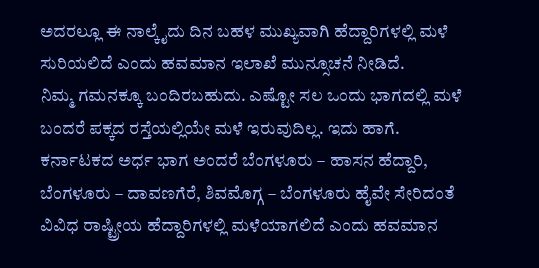ಅದರಲ್ಲೂ ಈ ನಾಲ್ಕೈದು ದಿನ ಬಹಳ ಮುಖ್ಯವಾಗಿ ಹೆದ್ದಾರಿಗಳಲ್ಲಿ ಮಳೆ ಸುರಿಯಲಿದೆ ಎಂದು ಹವಮಾನ ಇಲಾಖೆ ಮುನ್ಸೂಚನೆ ನೀಡಿದೆ.
ನಿಮ್ಮ ಗಮನಕ್ಕೂ ಬಂದಿರಬಹುದು. ಎಷ್ಟೋ ಸಲ ಒಂದು ಭಾಗದಲ್ಲಿ ಮಳೆ ಬಂದರೆ ಪಕ್ಕದ ರಸ್ತೆಯಲ್ಲಿಯೇ ಮಳೆ ಇರುವುದಿಲ್ಲ. ಇದು ಹಾಗೆ. ಕರ್ನಾಟಕದ ಅರ್ಧ ಭಾಗ ಅಂದರೆ ಬೆಂಗಳೂರು – ಹಾಸನ ಹೆದ್ದಾರಿ, ಬೆಂಗಳೂರು – ದಾವಣಗೆರೆ, ಶಿವಮೊಗ್ಗ – ಬೆಂಗಳೂರು ಹೈವೇ ಸೇರಿದಂತೆ ವಿವಿಧ ರಾಷ್ಟ್ರೀಯ ಹೆದ್ದಾರಿಗಳಲ್ಲಿ ಮಳೆಯಾಗಲಿದೆ ಎಂದು ಹವಮಾನ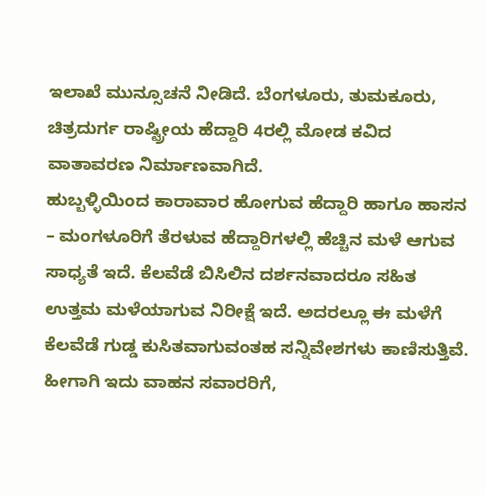ಇಲಾಖೆ ಮುನ್ಸೂಚನೆ ನೀಡಿದೆ. ಬೆಂಗಳೂರು, ತುಮಕೂರು, ಚಿತ್ರದುರ್ಗ ರಾಷ್ಟ್ರೀಯ ಹೆದ್ದಾರಿ 4ರಲ್ಲಿ ಮೋಡ ಕವಿದ ವಾತಾವರಣ ನಿರ್ಮಾಣವಾಗಿದೆ.
ಹುಬ್ಬಳ್ಳಿಯಿಂದ ಕಾರಾವಾರ ಹೋಗುವ ಹೆದ್ದಾರಿ ಹಾಗೂ ಹಾಸನ – ಮಂಗಳೂರಿಗೆ ತೆರಳುವ ಹೆದ್ದಾರಿಗಳಲ್ಲಿ ಹೆಚ್ಚಿನ ಮಳೆ ಆಗುವ ಸಾಧ್ಯತೆ ಇದೆ. ಕೆಲವೆಡೆ ಬಿಸಿಲಿನ ದರ್ಶನವಾದರೂ ಸಹಿತ ಉತ್ತಮ ಮಳೆಯಾಗುವ ನಿರೀಕ್ಷೆ ಇದೆ. ಅದರಲ್ಲೂ ಈ ಮಳೆಗೆ ಕೆಲವೆಡೆ ಗುಡ್ಡ ಕುಸಿತವಾಗುವಂತಹ ಸನ್ನಿವೇಶಗಳು ಕಾಣಿಸುತ್ತಿವೆ. ಹೀಗಾಗಿ ಇದು ವಾಹನ ಸವಾರರಿಗೆ,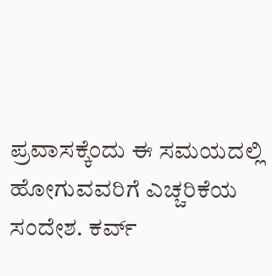ಪ್ರವಾಸಕ್ಕೆಂದು ಈ ಸಮಯದಲ್ಲಿ ಹೋಗುವವರಿಗೆ ಎಚ್ಚರಿಕೆಯ ಸಂದೇಶ. ಕರ್ವ್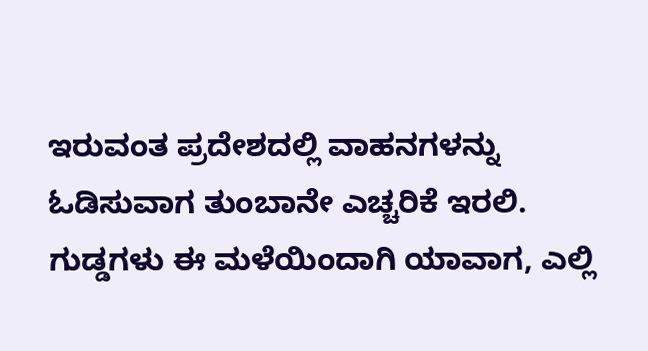ಇರುವಂತ ಪ್ರದೇಶದಲ್ಲಿ ವಾಹನಗಳನ್ನು ಓಡಿಸುವಾಗ ತುಂಬಾನೇ ಎಚ್ಚರಿಕೆ ಇರಲಿ. ಗುಡ್ಡಗಳು ಈ ಮಳೆಯಿಂದಾಗಿ ಯಾವಾಗ, ಎಲ್ಲಿ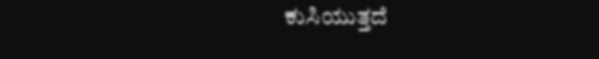ಕುಸಿಯುತ್ತದೆ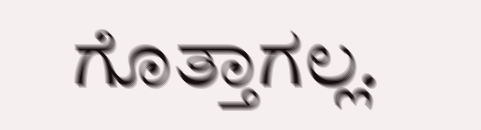ಗೊತ್ತಾಗಲ್ಲ.